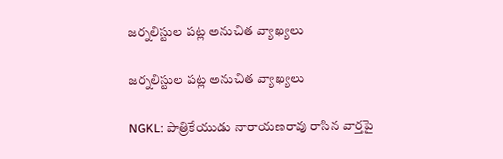జర్నలిస్టుల పట్ల అనుచిత వ్యాఖ్యలు

జర్నలిస్టుల పట్ల అనుచిత వ్యాఖ్యలు

NGKL: పాత్రికేయుడు నారాయణరావు రాసిన వార్తపై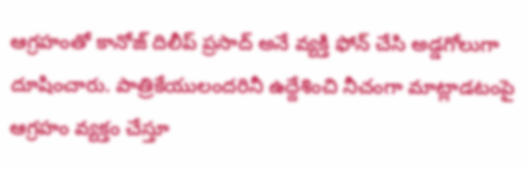ఆగ్రహంతో కానోజ్ దిలీప్ ప్రసాద్ అనే వ్యక్తి ఫోన్ చేసి అడ్డగోలుగా దూషించారు. పాత్రికేయులందరినీ ఉద్దేశించి నీచంగా మాట్లాడటంపై ఆగ్రహం వ్యక్తం చేస్తూ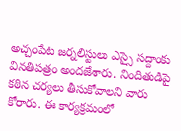అచ్చంపేట జర్నలిస్టులు ఎస్సై సద్దాంకు వినతిపత్రం అందజేశారు. నిందితుడిపై కఠిన చర్యలు తీసుకోవాలని వారు కోరారు. ఈ కార్యక్రమంలో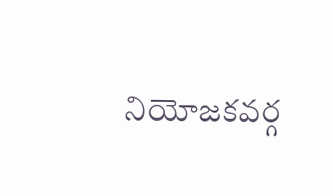నియోజకవర్గ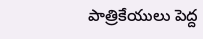పాత్రికేయులు పెద్ద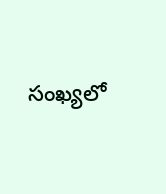సంఖ్యలో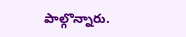పాల్గొన్నారు.